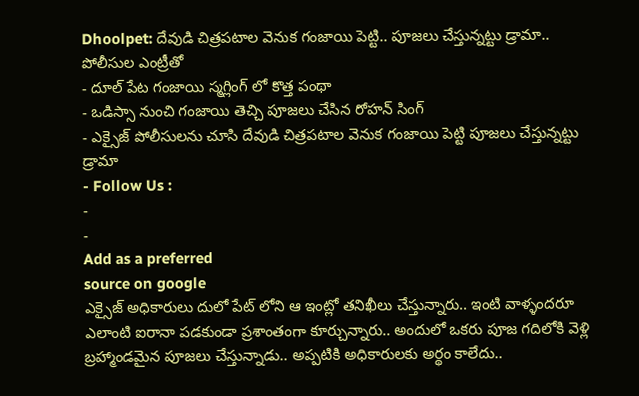Dhoolpet: దేవుడి చిత్రపటాల వెనుక గంజాయి పెట్టి.. పూజలు చేస్తున్నట్టు డ్రామా.. పోలీసుల ఎంట్రీతో
- దూల్ పేట గంజాయి స్మగ్లింగ్ లో కొత్త పంథా
- ఒడిస్సా నుంచి గంజాయి తెచ్చి పూజలు చేసిన రోహన్ సింగ్
- ఎక్సైజ్ పోలీసులను చూసి దేవుడి చిత్రపటాల వెనుక గంజాయి పెట్టి పూజలు చేస్తున్నట్టు డ్రామా
- Follow Us :
-
-
Add as a preferred
source on google
ఎక్సైజ్ అధికారులు దులో పేట్ లోని ఆ ఇంట్లో తనిఖీలు చేస్తున్నారు.. ఇంటి వాళ్ళందరూ ఎలాంటి ఐరానా పడకుండా ప్రశాంతంగా కూర్చున్నారు.. అందులో ఒకరు పూజ గదిలోకి వెళ్లి బ్రహ్మాండమైన పూజలు చేస్తున్నాడు.. అప్పటికి అధికారులకు అర్థం కాలేదు..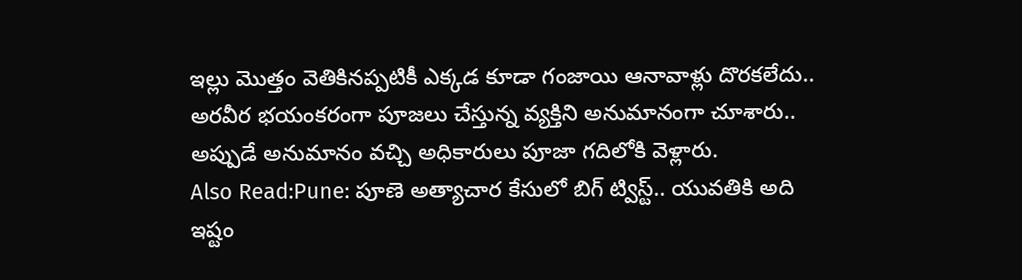ఇల్లు మొత్తం వెతికినప్పటికీ ఎక్కడ కూడా గంజాయి ఆనావాళ్లు దొరకలేదు.. అరవీర భయంకరంగా పూజలు చేస్తున్న వ్యక్తిని అనుమానంగా చూశారు.. అప్పుడే అనుమానం వచ్చి అధికారులు పూజా గదిలోకి వెళ్లారు.
Also Read:Pune: పూణె అత్యాచార కేసులో బిగ్ ట్విస్ట్.. యువతికి అది ఇష్టం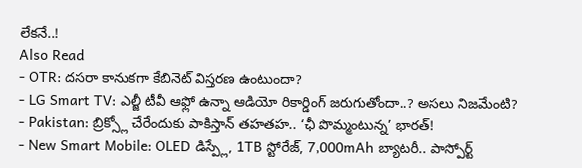లేకనే..!
Also Read
- OTR: దసరా కానుకగా కేబినెట్ విస్తరణ ఉంటుందా?
- LG Smart TV: ఎల్జీ టీవీ ఆఫ్లో ఉన్నా ఆడియో రికార్డింగ్ జరుగుతోందా..? అసలు నిజమేంటి?
- Pakistan: బ్రిక్స్లో చేరేందుకు పాకిస్తాన్ తహతహ.. ‘ఛీ పొమ్మంటున్న’ భారత్!
- New Smart Mobile: OLED డిస్ప్లే, 1TB స్టోరేజ్, 7,000mAh బ్యాటరీ.. పాస్పోర్ట్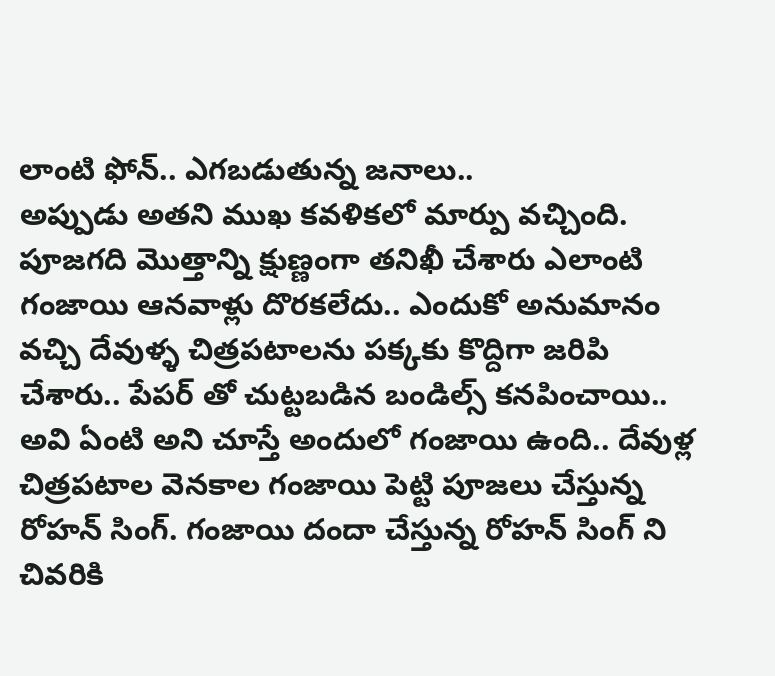లాంటి ఫోన్.. ఎగబడుతున్న జనాలు..
అప్పుడు అతని ముఖ కవళికలో మార్పు వచ్చింది. పూజగది మొత్తాన్ని క్షుణ్ణంగా తనిఖీ చేశారు ఎలాంటి గంజాయి ఆనవాళ్లు దొరకలేదు.. ఎందుకో అనుమానం వచ్చి దేవుళ్ళ చిత్రపటాలను పక్కకు కొద్దిగా జరిపి చేశారు.. పేపర్ తో చుట్టబడిన బండిల్స్ కనపించాయి.. అవి ఏంటి అని చూస్తే అందులో గంజాయి ఉంది.. దేవుళ్ల చిత్రపటాల వెనకాల గంజాయి పెట్టి పూజలు చేస్తున్న రోహన్ సింగ్. గంజాయి దందా చేస్తున్న రోహన్ సింగ్ ని చివరికి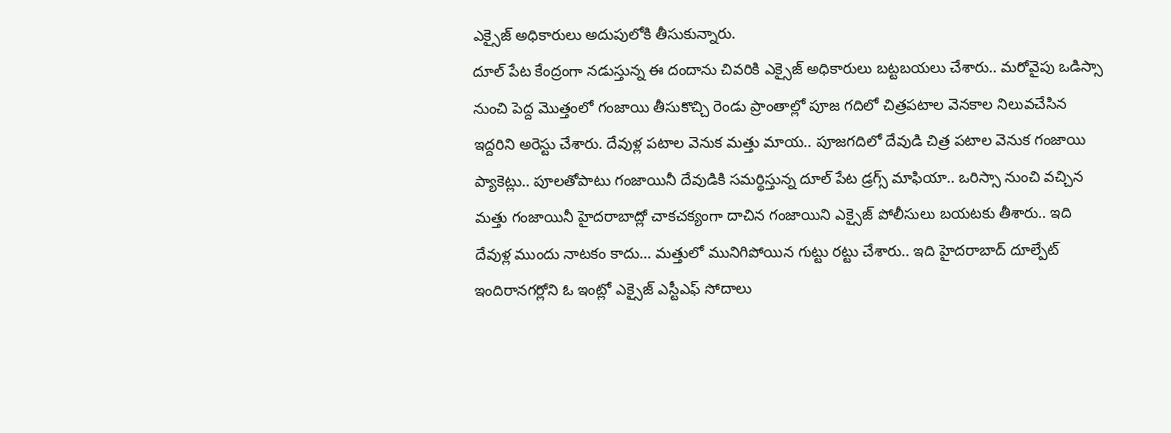ఎక్సైజ్ అధికారులు అదుపులోకి తీసుకున్నారు.
దూల్ పేట కేంద్రంగా నడుస్తున్న ఈ దందాను చివరికి ఎక్సైజ్ అధికారులు బట్టబయలు చేశారు.. మరోవైపు ఒడిస్సా నుంచి పెద్ద మొత్తంలో గంజాయి తీసుకొచ్చి రెండు ప్రాంతాల్లో పూజ గదిలో చిత్రపటాల వెనకాల నిలువచేసిన ఇద్దరిని అరెస్టు చేశారు. దేవుళ్ల పటాల వెనుక మత్తు మాయ.. పూజగదిలో దేవుడి చిత్ర పటాల వెనుక గంజాయి ప్యాకెట్లు.. పూలతోపాటు గంజాయినీ దేవుడికి సమర్థిస్తున్న దూల్ పేట డ్రగ్స్ మాఫియా.. ఒరిస్సా నుంచి వచ్చిన మత్తు గంజాయినీ హైదరాబాద్లో చాకచక్యంగా దాచిన గంజాయిని ఎక్సైజ్ పోలీసులు బయటకు తీశారు.. ఇది దేవుళ్ల ముందు నాటకం కాదు… మత్తులో మునిగిపోయిన గుట్టు రట్టు చేశారు.. ఇది హైదరాబాద్ దూల్పేట్ ఇందిరానగర్లోని ఓ ఇంట్లో ఎక్సైజ్ ఎస్టీఎఫ్ సోదాలు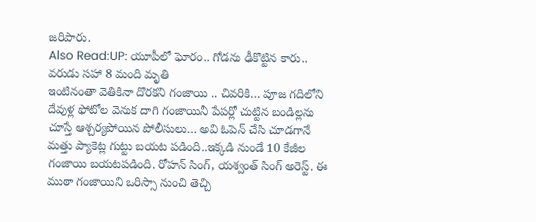జరిపారు.
Also Read:UP: యూపీలో ఘోరం.. గోడను ఢీకొట్టిన కారు.. వరుడు సహా 8 మంది మృతి
ఇంటినంతా వెతికినా దొరకని గంజాయి .. చివరికి… పూజ గదిలోని దేవుళ్ల ఫోటోల వెనుక దాగి గంజాయినీ పేపర్లో చుట్టిన బండిల్లను చూస్తే ఆశ్చర్యపోయిన పోలీసులు… అవి ఓపెన్ చేసి చూడగానే మత్తు ప్యాకెట్ల గుట్టు బయట పడింది..ఇక్కడి నుండే 10 కేజీల గంజాయి బయటపడింది. రోహన్ సింగ్, యశ్వంత్ సింగ్ అరెస్ట్. ఈ ముఠా గంజాయిని ఒరిస్సా నుంచి తెచ్చి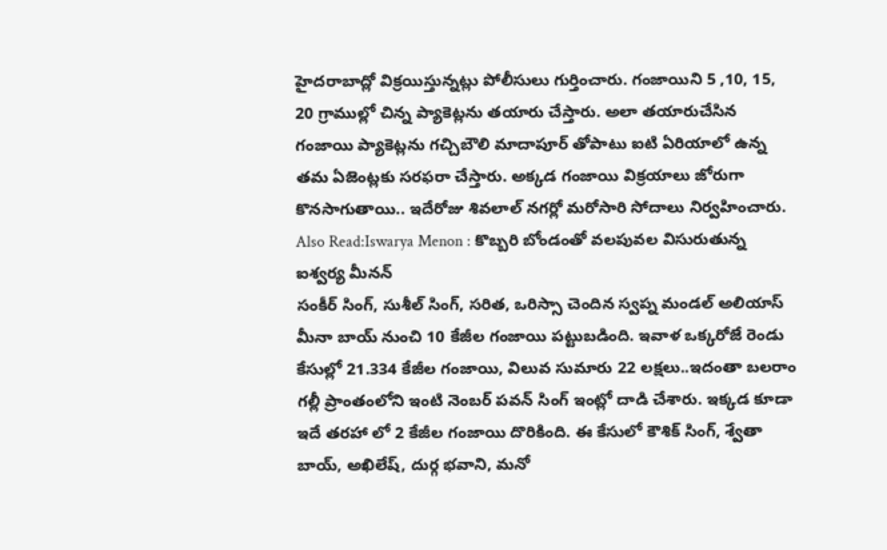హైదరాబాద్లో విక్రయిస్తున్నట్లు పోలీసులు గుర్తించారు. గంజాయిని 5 ,10, 15, 20 గ్రాముల్లో చిన్న ప్యాకెట్లను తయారు చేస్తారు. అలా తయారుచేసిన గంజాయి ప్యాకెట్లను గచ్చిబౌలి మాదాపూర్ తోపాటు ఐటి ఏరియాలో ఉన్న తమ ఏజెంట్లకు సరఫరా చేస్తారు. అక్కడ గంజాయి విక్రయాలు జోరుగా కొనసాగుతాయి.. ఇదేరోజు శివలాల్ నగర్లో మరోసారి సోదాలు నిర్వహించారు.
Also Read:Iswarya Menon : కొబ్బరి బోండంతో వలపువల విసురుతున్న ఐశ్వర్య మీనన్
సంకీర్ సింగ్, సుశీల్ సింగ్, సరిత, ఒరిస్సా చెందిన స్వప్న మండల్ అలియాస్ మీనా బాయ్ నుంచి 10 కేజీల గంజాయి పట్టుబడింది. ఇవాళ ఒక్కరోజే రెండు కేసుల్లో 21.334 కేజీల గంజాయి, విలువ సుమారు 22 లక్షలు..ఇదంతా బలరాం గల్లీ ప్రాంతంలోని ఇంటి నెంబర్ పవన్ సింగ్ ఇంట్లో దాడి చేశారు. ఇక్కడ కూడా ఇదే తరహా లో 2 కేజీల గంజాయి దొరికింది. ఈ కేసులో కౌశిక్ సింగ్, శ్వేతా బాయ్, అఖిలేష్, దుర్గ భవాని, మనో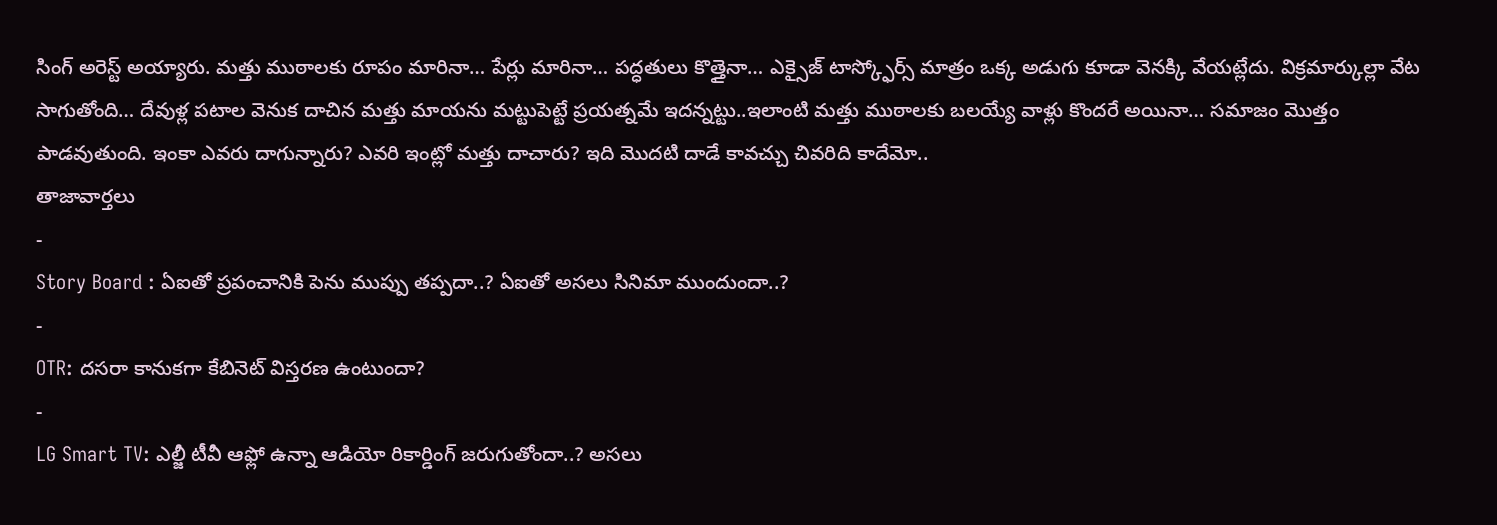సింగ్ అరెస్ట్ అయ్యారు. మత్తు ముఠాలకు రూపం మారినా… పేర్లు మారినా… పద్ధతులు కొత్తైనా… ఎక్సైజ్ టాస్క్ఫోర్స్ మాత్రం ఒక్క అడుగు కూడా వెనక్కి వేయట్లేదు. విక్రమార్కుల్లా వేట సాగుతోంది… దేవుళ్ల పటాల వెనుక దాచిన మత్తు మాయను మట్టుపెట్టే ప్రయత్నమే ఇదన్నట్టు..ఇలాంటి మత్తు ముఠాలకు బలయ్యే వాళ్లు కొందరే అయినా… సమాజం మొత్తం పాడవుతుంది. ఇంకా ఎవరు దాగున్నారు? ఎవరి ఇంట్లో మత్తు దాచారు? ఇది మొదటి దాడే కావచ్చు చివరిది కాదేమో..
తాజావార్తలు
-
Story Board : ఏఐతో ప్రపంచానికి పెను ముప్పు తప్పదా..? ఏఐతో అసలు సినిమా ముందుందా..?
-
OTR: దసరా కానుకగా కేబినెట్ విస్తరణ ఉంటుందా?
-
LG Smart TV: ఎల్జీ టీవీ ఆఫ్లో ఉన్నా ఆడియో రికార్డింగ్ జరుగుతోందా..? అసలు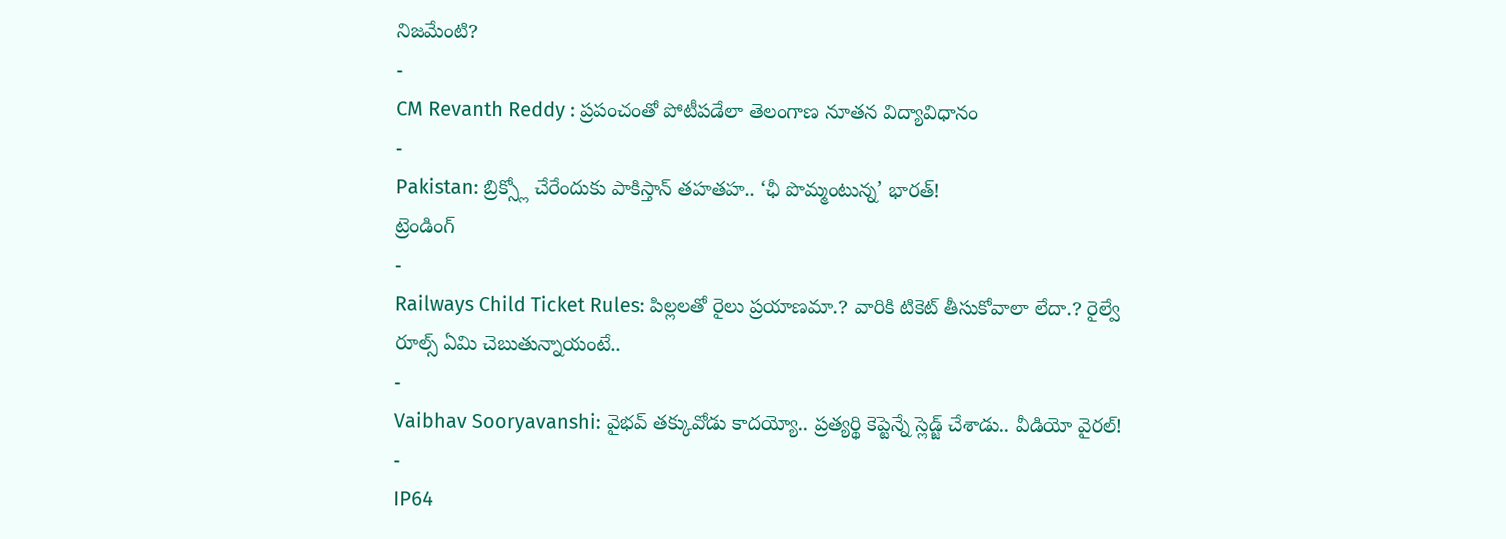నిజమేంటి?
-
CM Revanth Reddy : ప్రపంచంతో పోటీపడేలా తెలంగాణ నూతన విద్యావిధానం
-
Pakistan: బ్రిక్స్లో చేరేందుకు పాకిస్తాన్ తహతహ.. ‘ఛీ పొమ్మంటున్న’ భారత్!
ట్రెండింగ్
-
Railways Child Ticket Rules: పిల్లలతో రైలు ప్రయాణమా.? వారికి టికెట్ తీసుకోవాలా లేదా.? రైల్వే రూల్స్ ఏమి చెబుతున్నాయంటే..
-
Vaibhav Sooryavanshi: వైభవ్ తక్కువోడు కాదయ్యో.. ప్రత్యర్థి కెప్టెన్నే స్లెడ్జ్ చేశాడు.. వీడియో వైరల్!
-
IP64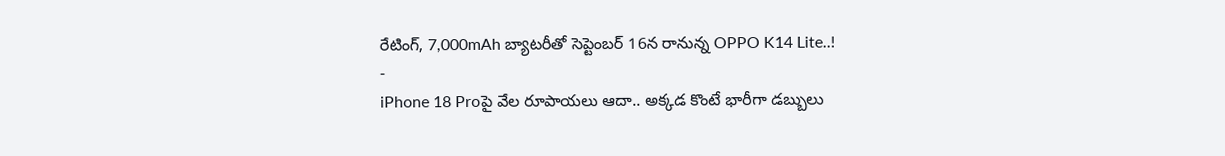రేటింగ్, 7,000mAh బ్యాటరీతో సెప్టెంబర్ 16న రానున్న OPPO K14 Lite..!
-
iPhone 18 Proపై వేల రూపాయలు ఆదా.. అక్కడ కొంటే భారీగా డబ్బులు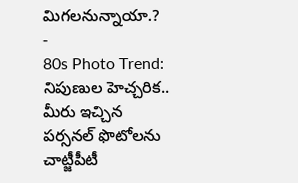మిగలనున్నాయా.?
-
80s Photo Trend: నిపుణుల హెచ్చరిక.. మీరు ఇచ్చిన పర్సనల్ ఫొటోలను చాట్జీపీటీ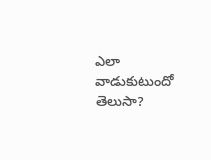ఎలా వాడుకుటుందో తెలుసా?